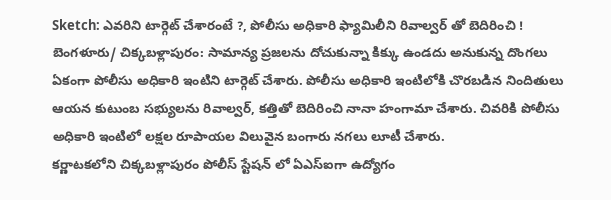Sketch: ఎవరిని టార్గెట్ చేశారంటే ?, పోలీసు అధికారి ఫ్యామిలీని రివాల్వర్ తో బెదిరించి !
బెంగళూరు/ చిక్కబళ్లాపురం: సామాన్య ప్రజలను దోచుకున్నా కిక్కు ఉండదు అనుకున్న దొంగలు ఏకంగా పోలీసు అధికారి ఇంటిని టార్గెట్ చేశారు. పోలీసు అధికారి ఇంటిలోకి చొరబడిన నిందితులు ఆయన కుటుంబ సభ్యులను రివాల్వర్, కత్తితో బెదిరించి నానా హంగామా చేశారు. చివరికి పోలీసు అధికారి ఇంటిలో లక్షల రూపాయల విలువైన బంగారు నగలు లూటీ చేశారు.
కర్ణాటకలోని చిక్కబళ్లాపురం పోలీస్ స్టేషన్ లో ఏఎస్ఐగా ఉద్యోగం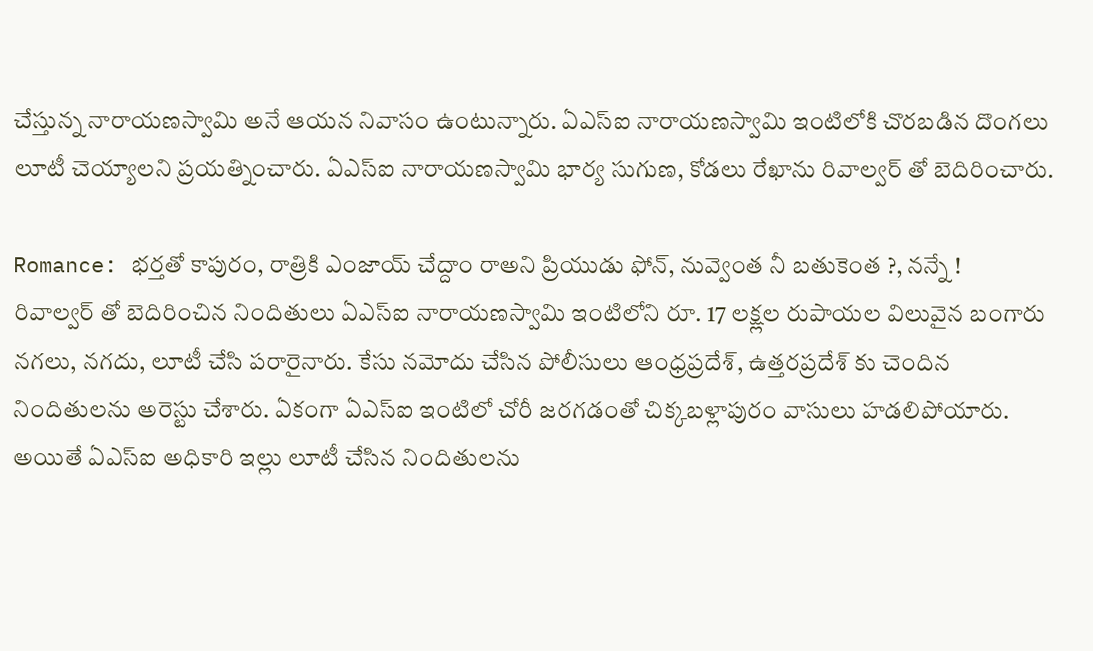చేస్తున్న నారాయణస్వామి అనే ఆయన నివాసం ఉంటున్నారు. ఏఎస్ఐ నారాయణస్వామి ఇంటిలోకి చొరబడిన దొంగలు లూటీ చెయ్యాలని ప్రయత్నించారు. ఏఎస్ఐ నారాయణస్వామి భార్య సుగుణ, కోడలు రేఖాను రివాల్వర్ తో బెదిరించారు.

Romance: భర్తతో కాపురం, రాత్రికి ఎంజాయ్ చేద్దాం రాఅని ప్రియుడు ఫోన్, నువ్వెంత నీ బతుకెంత ?, నన్నే !
రివాల్వర్ తో బెదిరించిన నిందితులు ఏఎస్ఐ నారాయణస్వామి ఇంటిలోని రూ. 17 లక్ష్లల రుపాయల విలువైన బంగారు నగలు, నగదు, లూటీ చేసి పరారైనారు. కేసు నమోదు చేసిన పోలీసులు ఆంధ్రప్రదేశ్, ఉత్తరప్రదేశ్ కు చెందిన నిందితులను అరెస్టు చేశారు. ఏకంగా ఏఎస్ఐ ఇంటిలో చోరీ జరగడంతో చిక్కబళ్లాపురం వాసులు హడలిపోయారు. అయితే ఏఎస్ఐ అధికారి ఇల్లు లూటీ చేసిన నిందితులను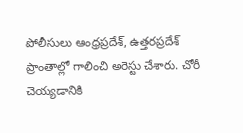పోలీసులు ఆంధ్రప్రదేశ్, ఉత్తరప్రదేశ్ ప్రాంతాల్లో గాలించి అరెస్టు చేశారు. చోరీ చెయ్యడానికి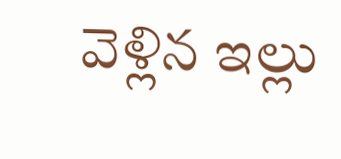వెళ్లిన ఇల్లు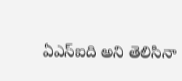ఏఎస్ఐది అని తెలిసినా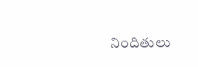నిందితులు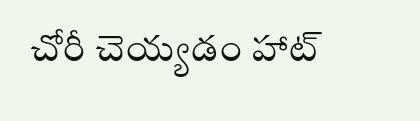చోరీ చెయ్యడం హాట్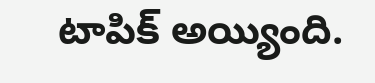టాపిక్ అయ్యింది.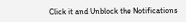Click it and Unblock the Notifications